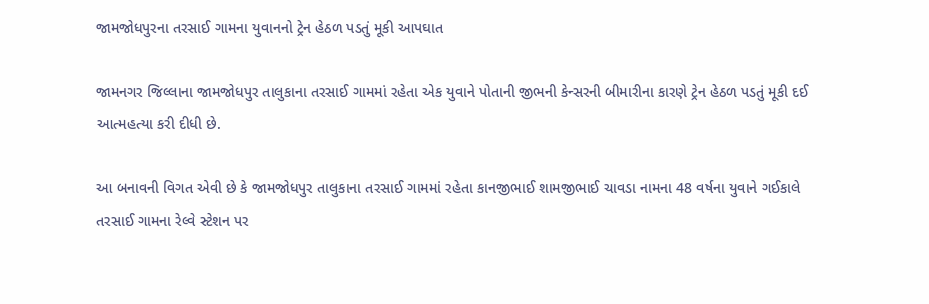જામજોધપુરના તરસાઈ ગામના યુવાનનો ટ્રેન હેઠળ પડતું મૂકી આપઘાત

જામનગર જિલ્લાના જામજોધપુર તાલુકાના તરસાઈ ગામમાં રહેતા એક યુવાને પોતાની જીભની કેન્સરની બીમારીના કારણે ટ્રેન હેઠળ પડતું મૂકી દઈ આત્મહત્યા કરી દીધી છે.

આ બનાવની વિગત એવી છે કે જામજોધપુર તાલુકાના તરસાઈ ગામમાં રહેતા કાનજીભાઈ શામજીભાઈ ચાવડા નામના 48 વર્ષના યુવાને ગઈકાલે તરસાઈ ગામના રેલ્વે સ્ટેશન પર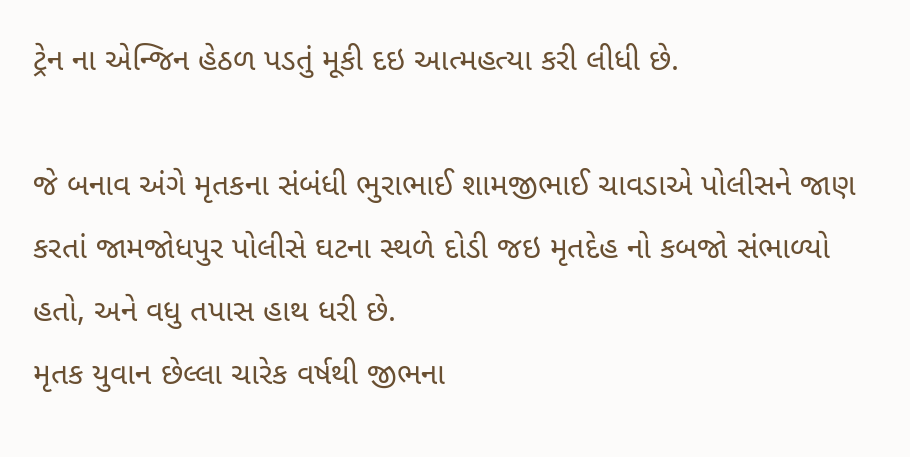ટ્રેન ના એન્જિન હેઠળ પડતું મૂકી દઇ આત્મહત્યા કરી લીધી છે.

જે બનાવ અંગે મૃતકના સંબંધી ભુરાભાઈ શામજીભાઈ ચાવડાએ પોલીસને જાણ કરતાં જામજોધપુર પોલીસે ઘટના સ્થળે દોડી જઇ મૃતદેહ નો કબજો સંભાળ્યો હતો, અને વધુ તપાસ હાથ ધરી છે.
મૃતક યુવાન છેલ્લા ચારેક વર્ષથી જીભના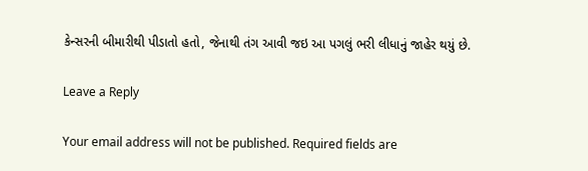કેન્સરની બીમારીથી પીડાતો હતો, જેનાથી તંગ આવી જઇ આ પગલું ભરી લીધાનું જાહેર થયું છે.

Leave a Reply

Your email address will not be published. Required fields are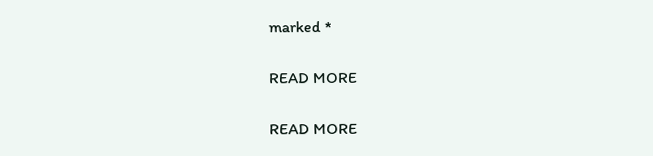marked *

READ MORE

READ MORE